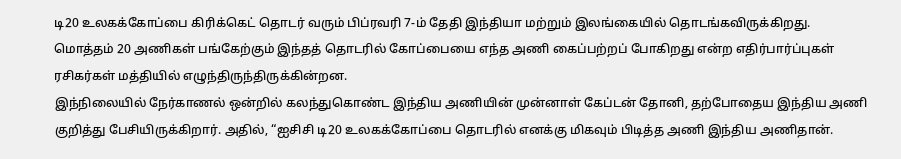டி20 உலகக்கோப்பை கிரிக்கெட் தொடர் வரும் பிப்ரவரி 7-ம் தேதி இந்தியா மற்றும் இலங்கையில் தொடங்கவிருக்கிறது.
மொத்தம் 20 அணிகள் பங்கேற்கும் இந்தத் தொடரில் கோப்பையை எந்த அணி கைப்பற்றப் போகிறது என்ற எதிர்பார்ப்புகள் ரசிகர்கள் மத்தியில் எழுந்திருந்திருக்கின்றன.
இந்நிலையில் நேர்காணல் ஒன்றில் கலந்துகொண்ட இந்திய அணியின் முன்னாள் கேப்டன் தோனி, தற்போதைய இந்திய அணி குறித்து பேசியிருக்கிறார். அதில், “ஐசிசி டி20 உலகக்கோப்பை தொடரில் எனக்கு மிகவும் பிடித்த அணி இந்திய அணிதான்.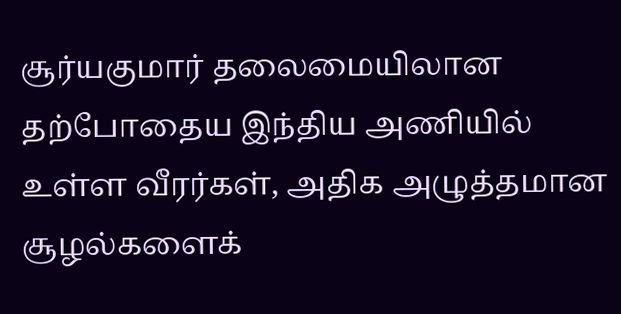சூர்யகுமார் தலைமையிலான தற்போதைய இந்திய அணியில் உள்ள வீரர்கள், அதிக அழுத்தமான சூழல்களைக்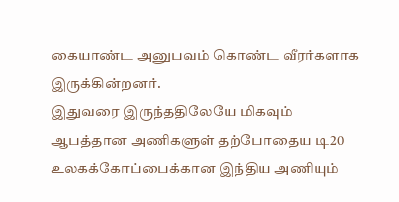கையாண்ட அனுபவம் கொண்ட வீரர்களாக இருக்கின்றனர்.
இதுவரை இருந்ததிலேயே மிகவும் ஆபத்தான அணிகளுள் தற்போதைய டி20 உலகக்கோப்பைக்கான இந்திய அணியும்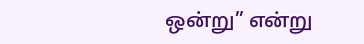ஒன்று” என்று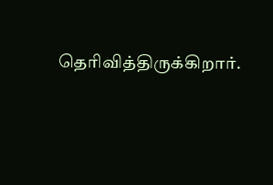தெரிவித்திருக்கிறார்.